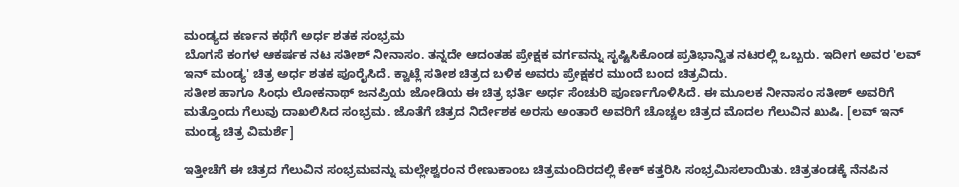ಮಂಡ್ಯದ ಕರ್ಣನ ಕಥೆಗೆ ಅರ್ಧ ಶತಕ ಸಂಭ್ರಮ
ಬೊಗಸೆ ಕಂಗಳ ಆಕರ್ಷಕ ನಟ ಸತೀಶ್ ನೀನಾಸಂ. ತನ್ನದೇ ಆದಂತಹ ಪ್ರೇಕ್ಷಕ ವರ್ಗವನ್ನು ಸೃಷ್ಟಿಸಿಕೊಂಡ ಪ್ರತಿಭಾನ್ವಿತ ನಟರಲ್ಲಿ ಒಬ್ಬರು. ಇದೀಗ ಅವರ 'ಲವ್ ಇನ್ ಮಂಡ್ಯ' ಚಿತ್ರ ಅರ್ಧ ಶತಕ ಪೂರೈಸಿದೆ. ಕ್ವಾಟ್ಲೆ ಸತೀಶ ಚಿತ್ರದ ಬಳಿಕ ಅವರು ಪ್ರೇಕ್ಷಕರ ಮುಂದೆ ಬಂದ ಚಿತ್ರವಿದು.
ಸತೀಶ ಹಾಗೂ ಸಿಂಧು ಲೋಕನಾಥ್ ಜನಪ್ರಿಯ ಜೋಡಿಯ ಈ ಚಿತ್ರ ಭರ್ತಿ ಅರ್ಧ ಸೆಂಚುರಿ ಪೂರ್ಣಗೊಳಿಸಿದೆ. ಈ ಮೂಲಕ ನೀನಾಸಂ ಸತೀಶ್ ಅವರಿಗೆ ಮತ್ತೊಂದು ಗೆಲುವು ದಾಖಲಿಸಿದ ಸಂಭ್ರಮ. ಜೊತೆಗೆ ಚಿತ್ರದ ನಿರ್ದೇಶಕ ಅರಸು ಅಂತಾರೆ ಅವರಿಗೆ ಚೊಚ್ಚಲ ಚಿತ್ರದ ಮೊದಲ ಗೆಲುವಿನ ಖುಷಿ. [ಲವ್ ಇನ್ ಮಂಡ್ಯ ಚಿತ್ರ ವಿಮರ್ಶೆ]

ಇತ್ತೀಚೆಗೆ ಈ ಚಿತ್ರದ ಗೆಲುವಿನ ಸಂಭ್ರಮವನ್ನು ಮಲ್ಲೇಶ್ವರಂನ ರೇಣುಕಾಂಬ ಚಿತ್ರಮಂದಿರದಲ್ಲಿ ಕೇಕ್ ಕತ್ತರಿಸಿ ಸಂಭ್ರಮಿಸಲಾಯಿತು. ಚಿತ್ರತಂಡಕ್ಕೆ ನೆನಪಿನ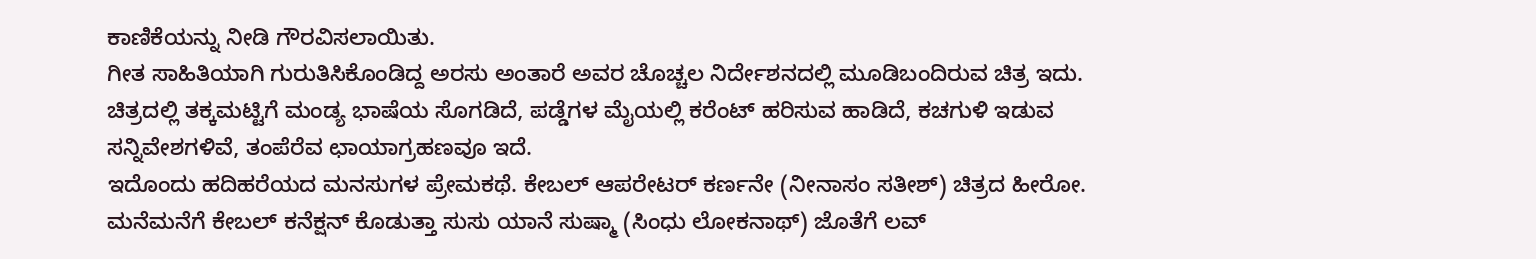ಕಾಣಿಕೆಯನ್ನು ನೀಡಿ ಗೌರವಿಸಲಾಯಿತು.
ಗೀತ ಸಾಹಿತಿಯಾಗಿ ಗುರುತಿಸಿಕೊಂಡಿದ್ದ ಅರಸು ಅಂತಾರೆ ಅವರ ಚೊಚ್ಚಲ ನಿರ್ದೇಶನದಲ್ಲಿ ಮೂಡಿಬಂದಿರುವ ಚಿತ್ರ ಇದು. ಚಿತ್ರದಲ್ಲಿ ತಕ್ಕಮಟ್ಟಿಗೆ ಮಂಡ್ಯ ಭಾಷೆಯ ಸೊಗಡಿದೆ, ಪಡ್ಡೆಗಳ ಮೈಯಲ್ಲಿ ಕರೆಂಟ್ ಹರಿಸುವ ಹಾಡಿದೆ, ಕಚಗುಳಿ ಇಡುವ ಸನ್ನಿವೇಶಗಳಿವೆ, ತಂಪೆರೆವ ಛಾಯಾಗ್ರಹಣವೂ ಇದೆ.
ಇದೊಂದು ಹದಿಹರೆಯದ ಮನಸುಗಳ ಪ್ರೇಮಕಥೆ. ಕೇಬಲ್ ಆಪರೇಟರ್ ಕರ್ಣನೇ (ನೀನಾಸಂ ಸತೀಶ್) ಚಿತ್ರದ ಹೀರೋ. ಮನೆಮನೆಗೆ ಕೇಬಲ್ ಕನೆಕ್ಷನ್ ಕೊಡುತ್ತಾ ಸುಸು ಯಾನೆ ಸುಷ್ಮಾ (ಸಿಂಧು ಲೋಕನಾಥ್) ಜೊತೆಗೆ ಲವ್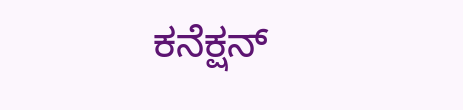ಕನೆಕ್ಷನ್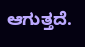ಆಗುತ್ತದೆ.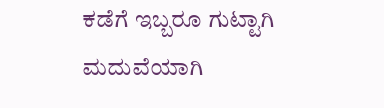ಕಡೆಗೆ ಇಬ್ಬರೂ ಗುಟ್ಟಾಗಿ ಮದುವೆಯಾಗಿ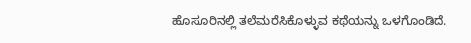ಹೊಸೂರಿನಲ್ಲಿ ತಲೆಮರೆಸಿಕೊಳ್ಳುವ ಕಥೆಯನ್ನು ಒಳಗೊಂಡಿದೆ.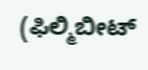(ಫಿಲ್ಮಿಬೀಟ್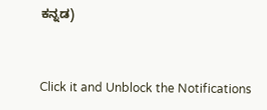ಕನ್ನಡ)


Click it and Unblock the Notifications